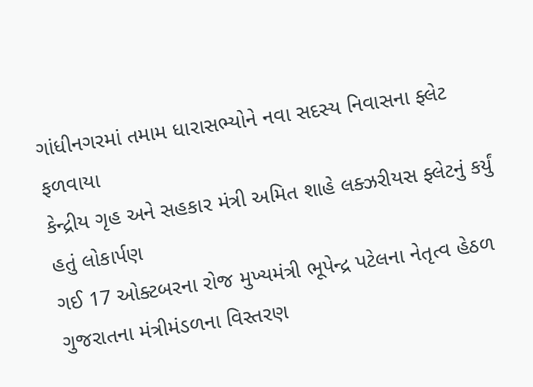ગાંધીનગરમાં તમામ ધારાસભ્યોને નવા સદસ્ય નિવાસના ફ્લેટ ફળવાયા
કેન્દ્રીય ગૃહ અને સહકાર મંત્રી અમિત શાહે લક્ઝરીયસ ફ્લેટનું કર્યું હતું લોકાર્પણ
ગઈ 17 ઓક્ટબરના રોજ મુખ્યમંત્રી ભૂપેન્દ્ર પટેલના નેતૃત્વ હેઠળ ગુજરાતના મંત્રીમંડળના વિસ્તરણ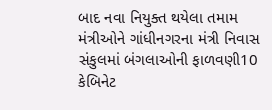બાદ નવા નિયુક્ત થયેલા તમામ મંત્રીઓને ગાંધીનગરના મંત્રી નિવાસ સંકુલમાં બંગલાઓની ફાળવણી10 કેબિનેટ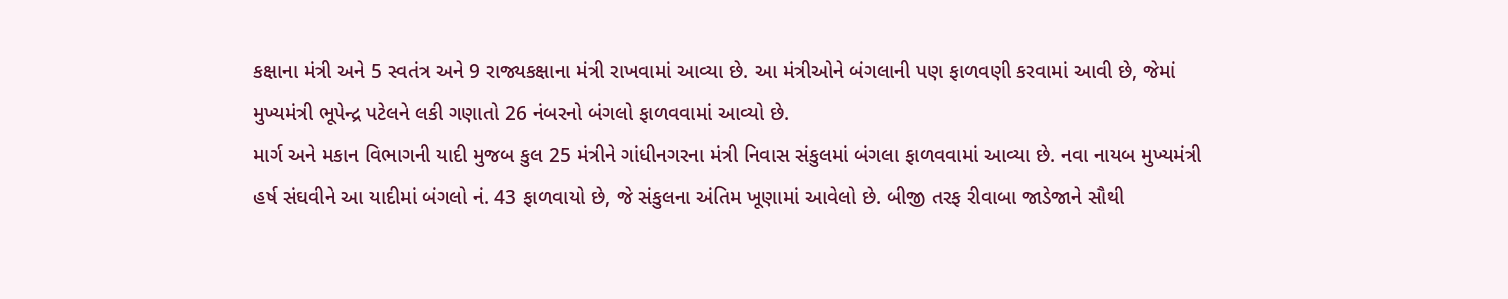કક્ષાના મંત્રી અને 5 સ્વતંત્ર અને 9 રાજ્યકક્ષાના મંત્રી રાખવામાં આવ્યા છે. આ મંત્રીઓને બંગલાની પણ ફાળવણી કરવામાં આવી છે, જેમાં મુખ્યમંત્રી ભૂપેન્દ્ર પટેલને લકી ગણાતો 26 નંબરનો બંગલો ફાળવવામાં આવ્યો છે.
માર્ગ અને મકાન વિભાગની યાદી મુજબ કુલ 25 મંત્રીને ગાંધીનગરના મંત્રી નિવાસ સંકુલમાં બંગલા ફાળવવામાં આવ્યા છે. નવા નાયબ મુખ્યમંત્રી હર્ષ સંઘવીને આ યાદીમાં બંગલો નં. 43 ફાળવાયો છે, જે સંકુલના અંતિમ ખૂણામાં આવેલો છે. બીજી તરફ રીવાબા જાડેજાને સૌથી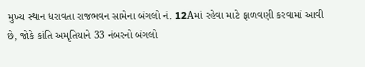મુખ્ય સ્થાન ધરાવતા રાજભવન સામેના બંગલો નં. 12Aમાં રહેવા માટે ફાળવણી કરવામાં આવી છે, જોકે કાંતિ અમૃતિયાને 33 નંબરનો બંગલો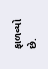ફાળવ્યો છે.